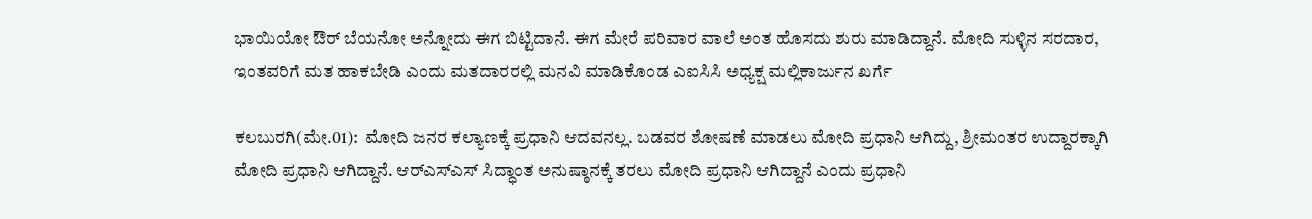ಭಾಯಿಯೋ ಔರ್ ಬೆಯನೋ ಅನ್ನೋದು ಈಗ ಬಿಟ್ಟಿದಾನೆ. ಈಗ ಮೇರೆ ಪರಿವಾರ ವಾಲೆ ಅಂತ ಹೊಸದು ಶುರು ಮಾಡಿದ್ದಾನೆ. ಮೋದಿ ಸುಳ್ಳಿನ ಸರದಾರ, ಇಂತವರಿಗೆ ಮತ ಹಾಕಬೇಡಿ ಎಂದು ಮತದಾರರಲ್ಲಿ ಮನವಿ ಮಾಡಿಕೊಂಡ ಎಐಸಿಸಿ ಅಧ್ಯಕ್ಷ ಮಲ್ಲಿಕಾರ್ಜುನ ಖರ್ಗೆ

ಕಲಬುರಗಿ(ಮೇ.01):  ಮೋದಿ ಜನರ ಕಲ್ಯಾಣಕ್ಕೆ ಪ್ರಧಾನಿ ಆದವನಲ್ಲ. ಬಡವರ ಶೋಷಣೆ ಮಾಡಲು ಮೋದಿ ಪ್ರಧಾನಿ ಆಗಿದ್ದು, ಶ್ರೀಮಂತರ ಉದ್ದಾರಕ್ಕಾಗಿ ಮೋದಿ ಪ್ರಧಾನಿ ಆಗಿದ್ದಾನೆ. ಆರ್‌ಎಸ್‌ಎಸ್ ಸಿದ್ಧಾಂತ ಅನುಷ್ಠಾನಕ್ಕೆ ತರಲು ಮೋದಿ ಪ್ರಧಾನಿ ಆಗಿದ್ದಾನೆ ಎಂದು ಪ್ರಧಾನಿ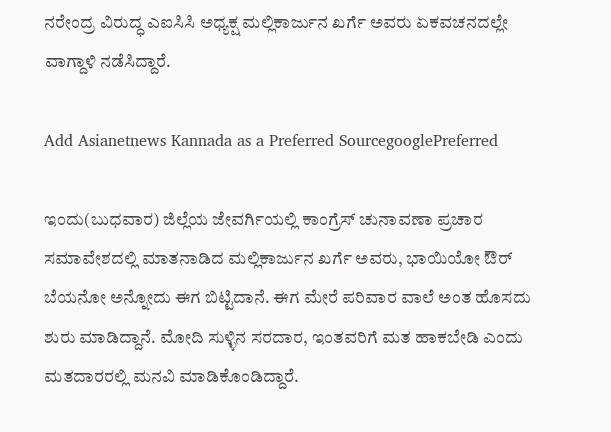ನರೇಂದ್ರ ವಿರುದ್ಧ ಎಐಸಿಸಿ ಅಧ್ಯಕ್ಷ ಮಲ್ಲಿಕಾರ್ಜುನ ಖರ್ಗೆ ಅವರು ಏಕವಚನದಲ್ಲೇ ವಾಗ್ದಾಳಿ ನಡೆಸಿದ್ದಾರೆ.

Add Asianetnews Kannada as a Preferred SourcegooglePreferred

ಇಂದು(ಬುಧವಾರ) ಜಿಲ್ಲೆಯ ಜೇವರ್ಗಿಯಲ್ಲಿ ಕಾಂಗ್ರೆಸ್ ಚುನಾವಣಾ ಪ್ರಚಾರ ಸಮಾವೇಶದಲ್ಲಿ ಮಾತನಾಡಿದ ಮಲ್ಲಿಕಾರ್ಜುನ ಖರ್ಗೆ ಅವರು, ಭಾಯಿಯೋ ಔರ್ ಬೆಯನೋ ಅನ್ನೋದು ಈಗ ಬಿಟ್ಟಿದಾನೆ. ಈಗ ಮೇರೆ ಪರಿವಾರ ವಾಲೆ ಅಂತ ಹೊಸದು ಶುರು ಮಾಡಿದ್ದಾನೆ. ಮೋದಿ ಸುಳ್ಳಿನ ಸರದಾರ, ಇಂತವರಿಗೆ ಮತ ಹಾಕಬೇಡಿ ಎಂದು ಮತದಾರರಲ್ಲಿ ಮನವಿ ಮಾಡಿಕೊಂಡಿದ್ದಾರೆ.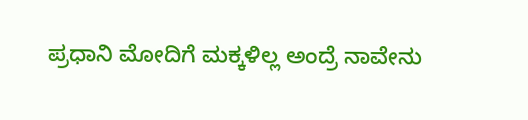ಪ್ರಧಾನಿ ಮೋದಿಗೆ ಮಕ್ಕಳಿಲ್ಲ ಅಂದ್ರೆ ನಾವೇನು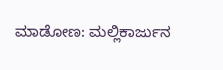ಮಾಡೋಣ: ಮಲ್ಲಿಕಾರ್ಜುನ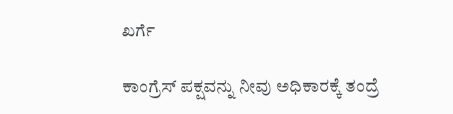ಖರ್ಗೆ

ಕಾಂಗ್ರೆಸ್ ಪಕ್ಷವನ್ನು ನೀವು ಅಧಿಕಾರಕ್ಕೆ ತಂದ್ರೆ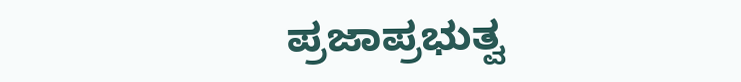ಪ್ರಜಾಪ್ರಭುತ್ವ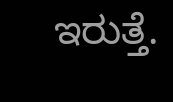ಇರುತ್ತೆ.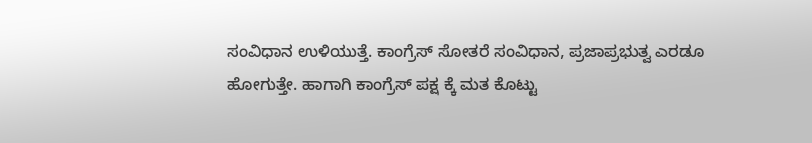ಸಂವಿಧಾನ ಉಳಿಯುತ್ತೆ. ಕಾಂಗ್ರೆಸ್ ಸೋತರೆ ಸಂವಿಧಾನ, ಪ್ರಜಾಪ್ರಭುತ್ವ ಎರಡೂ ಹೋಗುತ್ತೇ. ಹಾಗಾಗಿ ಕಾಂಗ್ರೆಸ್ ಪಕ್ಷ ಕ್ಕೆ ಮತ ಕೊಟ್ಟು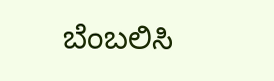ಬೆಂಬಲಿಸಿ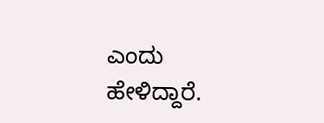ಎಂದು ಹೇಳಿದ್ದಾರೆ.